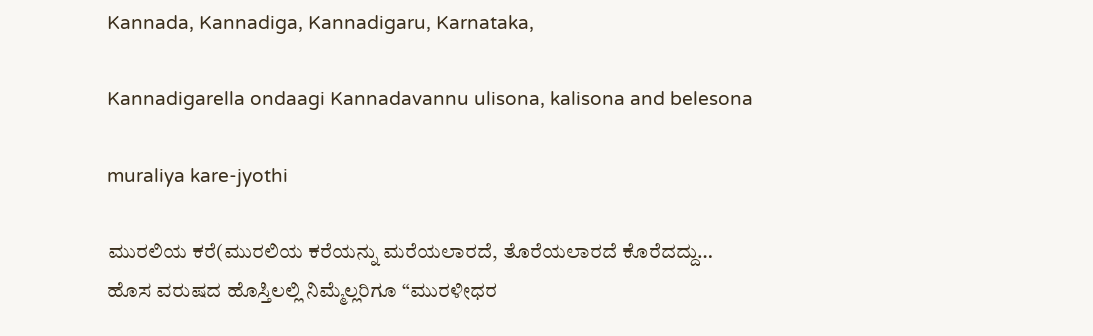Kannada, Kannadiga, Kannadigaru, Karnataka,

Kannadigarella ondaagi Kannadavannu ulisona, kalisona and belesona

muraliya kare-jyothi

ಮುರಲಿಯ ಕರೆ(ಮುರಲಿಯ ಕರೆಯನ್ನು ಮರೆಯಲಾರದೆ, ತೊರೆಯಲಾರದೆ ಕೊರೆದದ್ದು…
ಹೊಸ ವರುಷದ ಹೊಸ್ತಿಲಲ್ಲಿ ನಿಮ್ಮೆಲ್ಲರಿಗೂ “ಮುರಳೀಧರ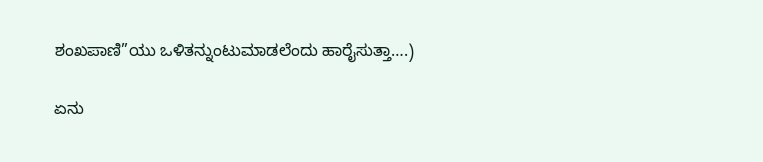ಶಂಖಪಾಣಿ”ಯು ಒಳಿತನ್ನುಂಟುಮಾಡಲೆಂದು ಹಾರೈಸುತ್ತಾ….)

ಏನು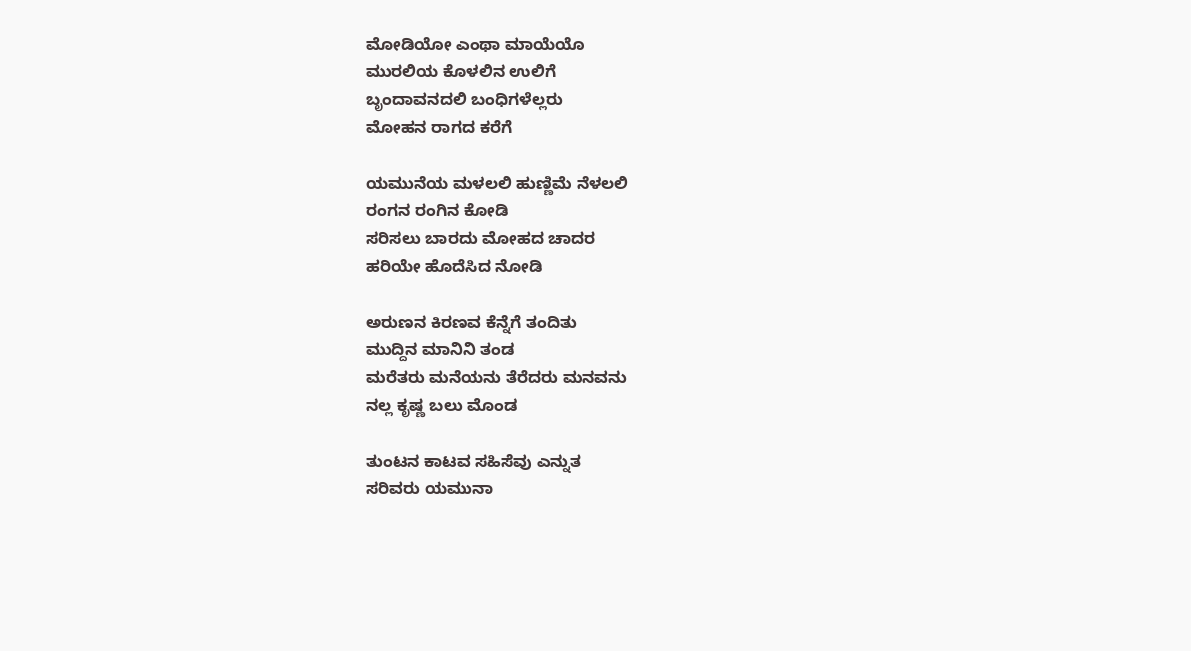ಮೋಡಿಯೋ ಎಂಥಾ ಮಾಯೆಯೊ
ಮುರಲಿಯ ಕೊಳಲಿನ ಉಲಿಗೆ
ಬೃಂದಾವನದಲಿ ಬಂಧಿಗಳೆಲ್ಲರು
ಮೋಹನ ರಾಗದ ಕರೆಗೆ

ಯಮುನೆಯ ಮಳಲಲಿ ಹುಣ್ಣಿಮೆ ನೆಳಲಲಿ
ರಂಗನ ರಂಗಿನ ಕೋಡಿ
ಸರಿಸಲು ಬಾರದು ಮೋಹದ ಚಾದರ
ಹರಿಯೇ ಹೊದೆಸಿದ ನೋಡಿ

ಅರುಣನ ಕಿರಣವ ಕೆನ್ನೆಗೆ ತಂದಿತು
ಮುದ್ದಿನ ಮಾನಿನಿ ತಂಡ
ಮರೆತರು ಮನೆಯನು ತೆರೆದರು ಮನವನು
ನಲ್ಲ ಕೃಷ್ಣ ಬಲು ಮೊಂಡ

ತುಂಟನ ಕಾಟವ ಸಹಿಸೆವು ಎನ್ನುತ
ಸರಿವರು ಯಮುನಾ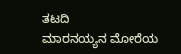ತಟದಿ
ಮಾರನಯ್ಯನ ಮೋರೆಯ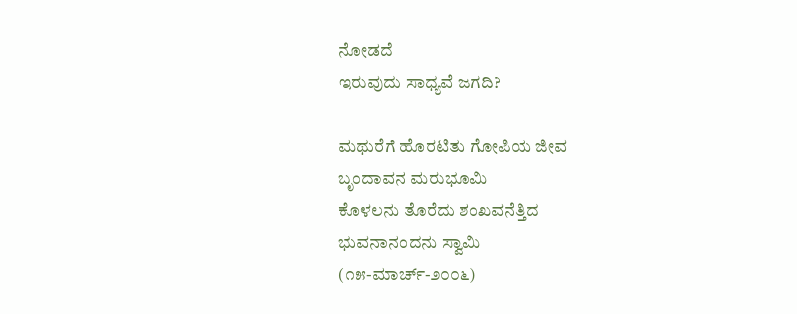ನೋಡದೆ
ಇರುವುದು ಸಾಧ್ಯವೆ ಜಗದಿ?

ಮಥುರೆಗೆ ಹೊರಟಿತು ಗೋಪಿಯ ಜೀವ
ಬೃಂದಾವನ ಮರುಭೂಮಿ
ಕೊಳಲನು ತೊರೆದು ಶಂಖವನೆತ್ತಿದ
ಭುವನಾನಂದನು ಸ್ವಾಮಿ
(೧೫-ಮಾರ್ಚ್-೨೦೦೬)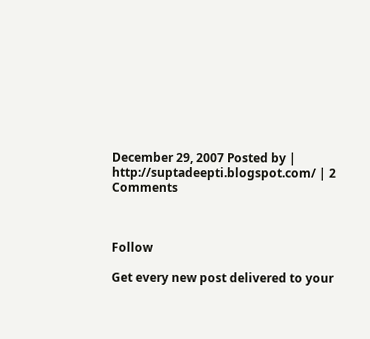December 29, 2007 Posted by | http://suptadeepti.blogspot.com/ | 2 Comments



Follow

Get every new post delivered to your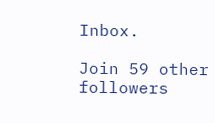Inbox.

Join 59 other followers